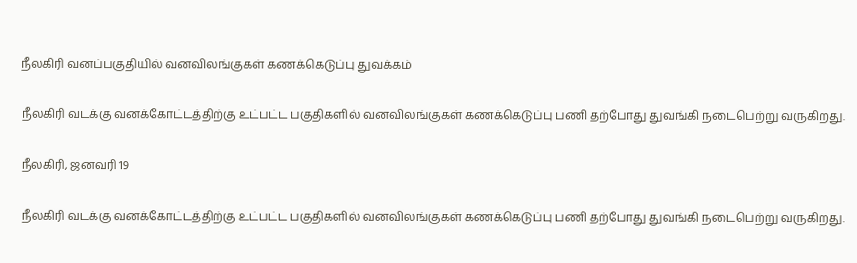நீலகிரி வனப்பகுதியில் வனவிலங்குகள் கணக்கெடுப்பு துவக்கம்

நீலகிரி வடக்கு வனக்கோட்டத்திற்கு உட்பட்ட பகுதிகளில் வனவிலங்குகள் கணக்கெடுப்பு பணி தற்போது துவங்கி நடைபெற்று வருகிறது.

நீலகிரி, ஜனவரி 19

நீலகிரி வடக்கு வனக்கோட்டத்திற்கு உட்பட்ட பகுதிகளில் வனவிலங்குகள் கணக்கெடுப்பு பணி தற்போது துவங்கி நடைபெற்று வருகிறது.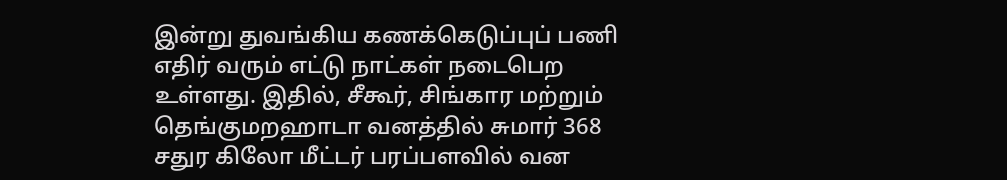இன்று துவங்கிய கணக்கெடுப்புப் பணி எதிர் வரும் எட்டு நாட்கள் நடைபெற உள்ளது. இதில், சீகூர், சிங்கார மற்றும் தெங்குமறஹாடா வனத்தில் சுமார் 368 சதுர கிலோ மீட்டர் பரப்பளவில் வன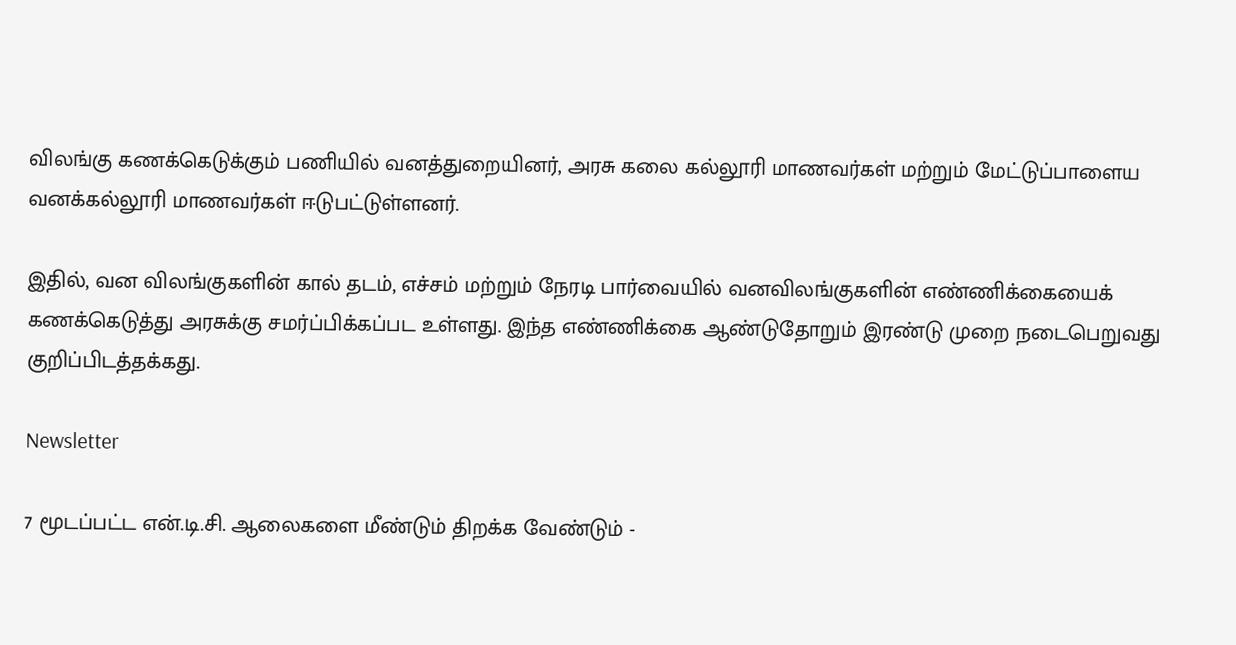விலங்கு கணக்கெடுக்கும் பணியில் வனத்துறையினர், அரசு கலை கல்லூரி மாணவர்கள் மற்றும் மேட்டுப்பாளைய வனக்கல்லூரி மாணவர்கள் ஈடுபட்டுள்ளனர்.

இதில், வன விலங்குகளின் கால் தடம், எச்சம் மற்றும் நேரடி பார்வையில் வனவிலங்குகளின் எண்ணிக்கையைக் கணக்கெடுத்து அரசுக்கு சமர்ப்பிக்கப்பட உள்ளது. இந்த எண்ணிக்கை ஆண்டுதோறும் இரண்டு முறை நடைபெறுவது குறிப்பிடத்தக்கது.

Newsletter

7 மூடப்பட்ட என்.டி.சி. ஆலைகளை மீண்டும் திறக்க வேண்டும் -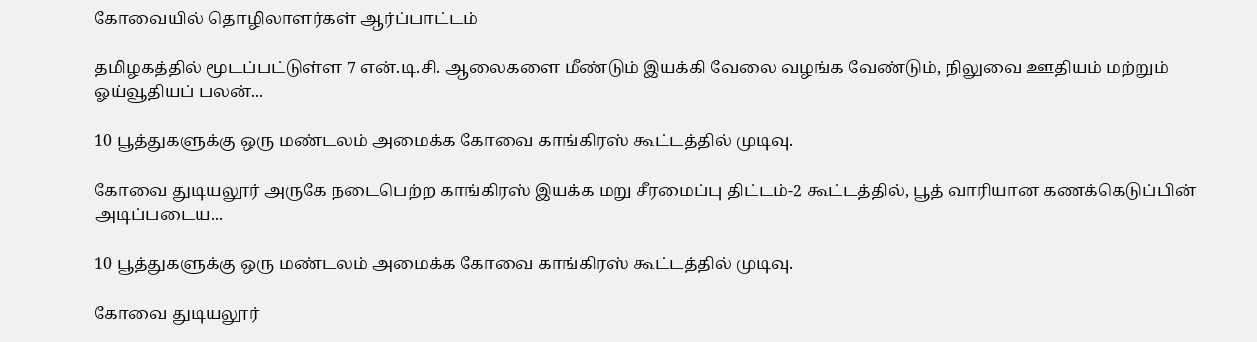கோவையில் தொழிலாளர்கள் ஆர்ப்பாட்டம்

தமிழகத்தில் மூடப்பட்டுள்ள 7 என்.டி.சி. ஆலைகளை மீண்டும் இயக்கி வேலை வழங்க வேண்டும், நிலுவை ஊதியம் மற்றும் ஓய்வூதியப் பலன்...

10 பூத்துகளுக்கு ஒரு மண்டலம் அமைக்க கோவை காங்கிரஸ் கூட்டத்தில் முடிவு.

கோவை துடியலூர் அருகே நடைபெற்ற காங்கிரஸ் இயக்க மறு சீரமைப்பு திட்டம்-2 கூட்டத்தில், பூத் வாரியான கணக்கெடுப்பின் அடிப்படைய...

10 பூத்துகளுக்கு ஒரு மண்டலம் அமைக்க கோவை காங்கிரஸ் கூட்டத்தில் முடிவு.

கோவை துடியலூர்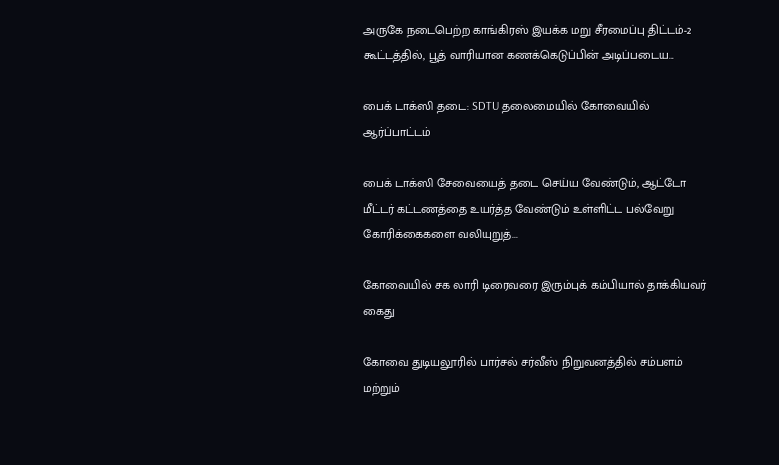அருகே நடைபெற்ற காங்கிரஸ் இயக்க மறு சீரமைப்பு திட்டம்-2 கூட்டத்தில், பூத் வாரியான கணக்கெடுப்பின் அடிப்படைய...

பைக் டாக்ஸி தடை: SDTU தலைமையில் கோவையில் ஆர்ப்பாட்டம்

பைக் டாக்ஸி சேவையைத் தடை செய்ய வேண்டும், ஆட்டோ மீட்டர் கட்டணத்தை உயர்த்த வேண்டும் உள்ளிட்ட பல்வேறு கோரிக்கைகளை வலியுறுத்...

கோவையில் சக லாரி டிரைவரை இரும்புக் கம்பியால் தாக்கியவர் கைது

கோவை துடியலூரில் பார்சல் சர்வீஸ் நிறுவனத்தில் சம்பளம் மற்றும்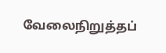வேலைநிறுத்தப்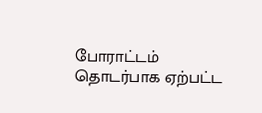போராட்டம் தொடர்பாக ஏற்பட்ட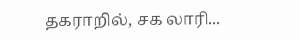தகராறில், சக லாரி...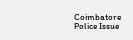Coimbatore Police Issue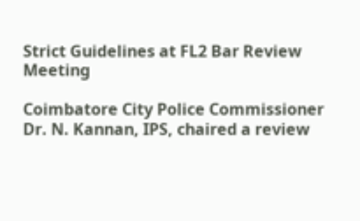Strict Guidelines at FL2 Bar Review Meeting

Coimbatore City Police Commissioner Dr. N. Kannan, IPS, chaired a review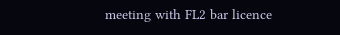meeting with FL2 bar licence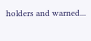holders and warned...